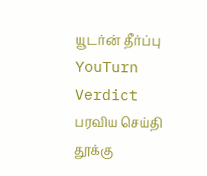யூடர்ன் தீர்ப்பு
YouTurn Verdict
பரவிய செய்தி
தூக்கு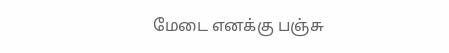மேடை எனக்கு பஞ்சு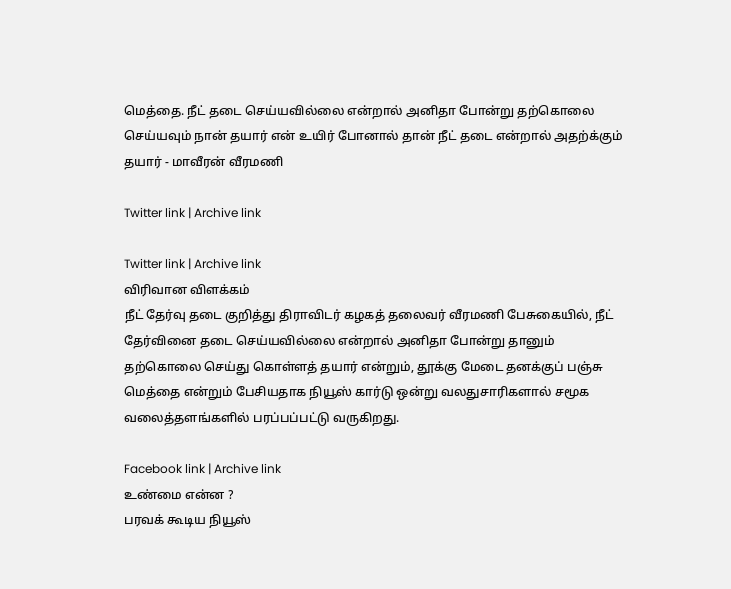மெத்தை. நீட் தடை செய்யவில்லை என்றால் அனிதா போன்று தற்கொலை செய்யவும் நான் தயார் என் உயிர் போனால் தான் நீட் தடை என்றால் அதற்க்கும் தயார் - மாவீரன் வீரமணி

Twitter link | Archive link

Twitter link | Archive link
விரிவான விளக்கம்
நீட் தேர்வு தடை குறித்து திராவிடர் கழகத் தலைவர் வீரமணி பேசுகையில், நீட் தேர்வினை தடை செய்யவில்லை என்றால் அனிதா போன்று தானும் தற்கொலை செய்து கொள்ளத் தயார் என்றும், தூக்கு மேடை தனக்குப் பஞ்சு மெத்தை என்றும் பேசியதாக நியூஸ் கார்டு ஒன்று வலதுசாரிகளால் சமூக வலைத்தளங்களில் பரப்பப்பட்டு வருகிறது.

Facebook link | Archive link
உண்மை என்ன ?
பரவக் கூடிய நியூஸ்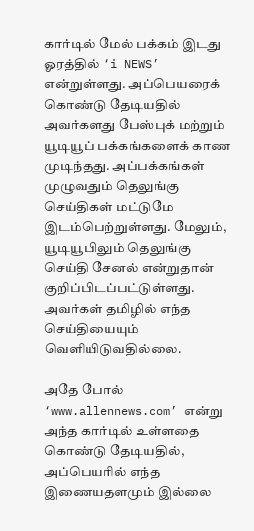கார்டில் மேல் பக்கம் இடது ஓரத்தில் ‘i NEWS’ என்றுள்ளது. அப்பெயரைக் கொண்டு தேடியதில் அவர்களது பேஸ்புக் மற்றும் யூடியூப் பக்கங்களைக் காண முடிந்தது. அப்பக்கங்கள் முழுவதும் தெலுங்கு செய்திகள் மட்டுமே இடம்பெற்றுள்ளது. மேலும், யூடியூபிலும் தெலுங்கு செய்தி சேனல் என்றுதான் குறிப்பிடப்பட்டுள்ளது. அவர்கள் தமிழில் எந்த செய்தியையும் வெளியிடுவதில்லை.

அதே போல் ‘www.allennews.com’ என்று அந்த கார்டில் உள்ளதை கொண்டு தேடியதில், அப்பெயரில் எந்த இணையதளமும் இல்லை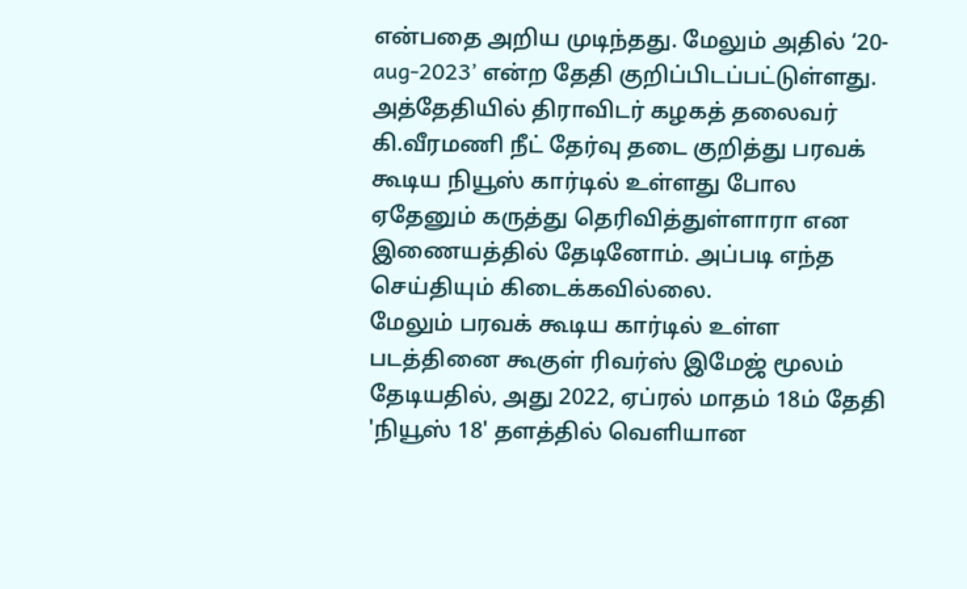என்பதை அறிய முடிந்தது. மேலும் அதில் ‘20-aug-2023’ என்ற தேதி குறிப்பிடப்பட்டுள்ளது. அத்தேதியில் திராவிடர் கழகத் தலைவர் கி.வீரமணி நீட் தேர்வு தடை குறித்து பரவக் கூடிய நியூஸ் கார்டில் உள்ளது போல ஏதேனும் கருத்து தெரிவித்துள்ளாரா என இணையத்தில் தேடினோம். அப்படி எந்த செய்தியும் கிடைக்கவில்லை.
மேலும் பரவக் கூடிய கார்டில் உள்ள படத்தினை கூகுள் ரிவர்ஸ் இமேஜ் மூலம் தேடியதில், அது 2022, ஏப்ரல் மாதம் 18ம் தேதி 'நியூஸ் 18' தளத்தில் வெளியான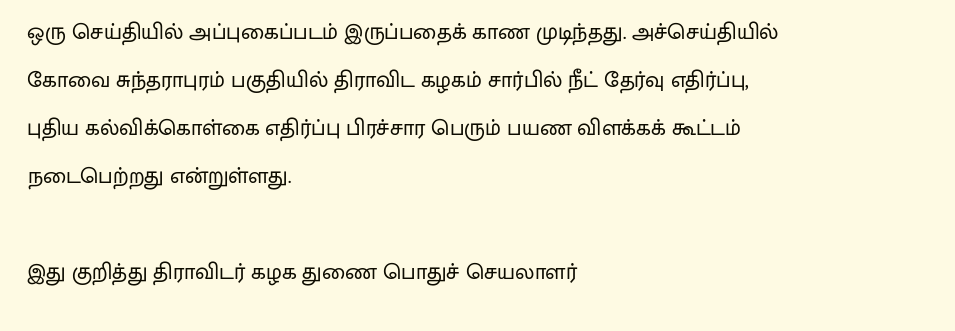ஒரு செய்தியில் அப்புகைப்படம் இருப்பதைக் காண முடிந்தது. அச்செய்தியில் கோவை சுந்தராபுரம் பகுதியில் திராவிட கழகம் சார்பில் நீட் தேர்வு எதிர்ப்பு, புதிய கல்விக்கொள்கை எதிர்ப்பு பிரச்சார பெரும் பயண விளக்கக் கூட்டம் நடைபெற்றது என்றுள்ளது.

இது குறித்து திராவிடர் கழக துணை பொதுச் செயலாளர்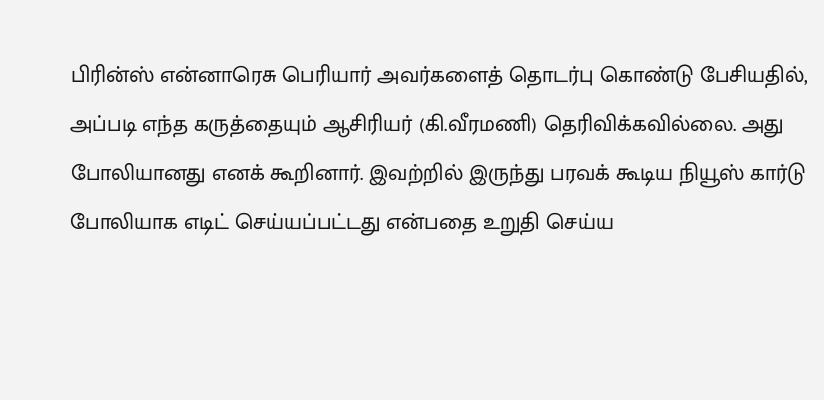பிரின்ஸ் என்னாரெசு பெரியார் அவர்களைத் தொடர்பு கொண்டு பேசியதில், அப்படி எந்த கருத்தையும் ஆசிரியர் (கி.வீரமணி) தெரிவிக்கவில்லை. அது போலியானது எனக் கூறினார். இவற்றில் இருந்து பரவக் கூடிய நியூஸ் கார்டு போலியாக எடிட் செய்யப்பட்டது என்பதை உறுதி செய்ய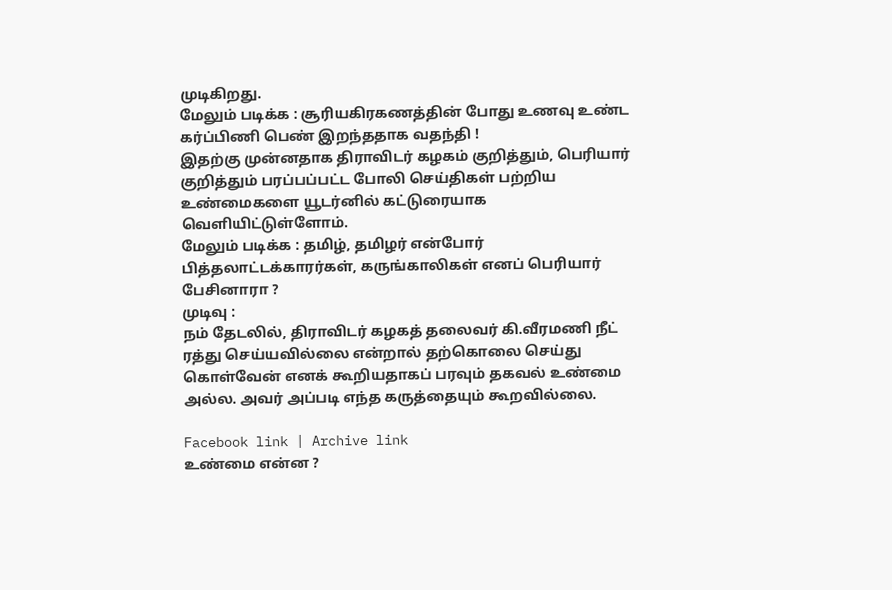முடிகிறது.
மேலும் படிக்க : சூரியகிரகணத்தின் போது உணவு உண்ட கர்ப்பிணி பெண் இறந்ததாக வதந்தி !
இதற்கு முன்னதாக திராவிடர் கழகம் குறித்தும், பெரியார் குறித்தும் பரப்பப்பட்ட போலி செய்திகள் பற்றிய உண்மைகளை யூடர்னில் கட்டுரையாக வெளியிட்டுள்ளோம்.
மேலும் படிக்க : தமிழ், தமிழர் என்போர் பித்தலாட்டக்காரர்கள், கருங்காலிகள் எனப் பெரியார் பேசினாரா ?
முடிவு :
நம் தேடலில், திராவிடர் கழகத் தலைவர் கி.வீரமணி நீட் ரத்து செய்யவில்லை என்றால் தற்கொலை செய்து கொள்வேன் எனக் கூறியதாகப் பரவும் தகவல் உண்மை அல்ல. அவர் அப்படி எந்த கருத்தையும் கூறவில்லை.

Facebook link | Archive link
உண்மை என்ன ?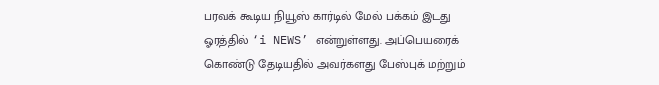பரவக் கூடிய நியூஸ் கார்டில் மேல் பக்கம் இடது ஓரத்தில் ‘i NEWS’ என்றுள்ளது. அப்பெயரைக் கொண்டு தேடியதில் அவர்களது பேஸ்புக் மற்றும்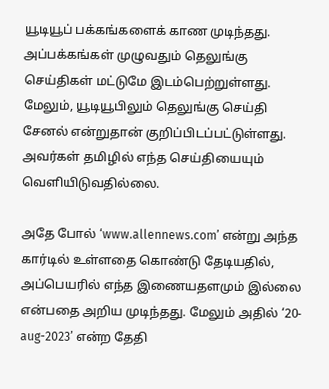யூடியூப் பக்கங்களைக் காண முடிந்தது. அப்பக்கங்கள் முழுவதும் தெலுங்கு செய்திகள் மட்டுமே இடம்பெற்றுள்ளது. மேலும், யூடியூபிலும் தெலுங்கு செய்தி சேனல் என்றுதான் குறிப்பிடப்பட்டுள்ளது. அவர்கள் தமிழில் எந்த செய்தியையும் வெளியிடுவதில்லை.

அதே போல் ‘www.allennews.com’ என்று அந்த கார்டில் உள்ளதை கொண்டு தேடியதில், அப்பெயரில் எந்த இணையதளமும் இல்லை என்பதை அறிய முடிந்தது. மேலும் அதில் ‘20-aug-2023’ என்ற தேதி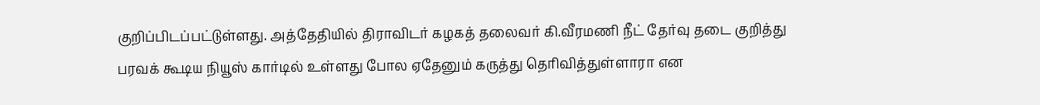குறிப்பிடப்பட்டுள்ளது. அத்தேதியில் திராவிடர் கழகத் தலைவர் கி.வீரமணி நீட் தேர்வு தடை குறித்து பரவக் கூடிய நியூஸ் கார்டில் உள்ளது போல ஏதேனும் கருத்து தெரிவித்துள்ளாரா என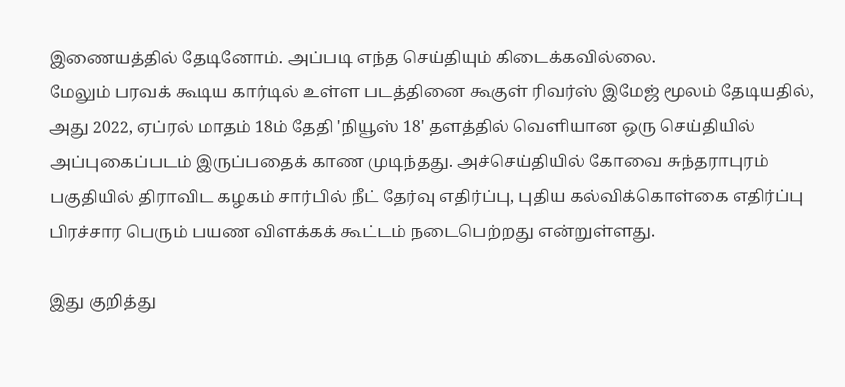இணையத்தில் தேடினோம். அப்படி எந்த செய்தியும் கிடைக்கவில்லை.
மேலும் பரவக் கூடிய கார்டில் உள்ள படத்தினை கூகுள் ரிவர்ஸ் இமேஜ் மூலம் தேடியதில், அது 2022, ஏப்ரல் மாதம் 18ம் தேதி 'நியூஸ் 18' தளத்தில் வெளியான ஒரு செய்தியில் அப்புகைப்படம் இருப்பதைக் காண முடிந்தது. அச்செய்தியில் கோவை சுந்தராபுரம் பகுதியில் திராவிட கழகம் சார்பில் நீட் தேர்வு எதிர்ப்பு, புதிய கல்விக்கொள்கை எதிர்ப்பு பிரச்சார பெரும் பயண விளக்கக் கூட்டம் நடைபெற்றது என்றுள்ளது.

இது குறித்து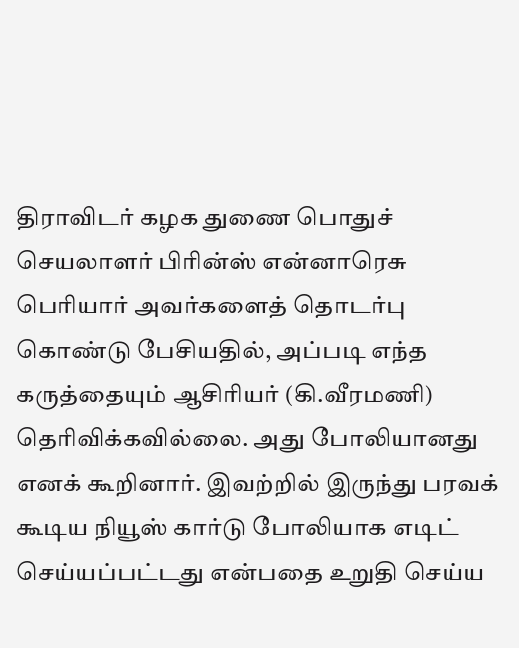திராவிடர் கழக துணை பொதுச் செயலாளர் பிரின்ஸ் என்னாரெசு பெரியார் அவர்களைத் தொடர்பு கொண்டு பேசியதில், அப்படி எந்த கருத்தையும் ஆசிரியர் (கி.வீரமணி) தெரிவிக்கவில்லை. அது போலியானது எனக் கூறினார். இவற்றில் இருந்து பரவக் கூடிய நியூஸ் கார்டு போலியாக எடிட் செய்யப்பட்டது என்பதை உறுதி செய்ய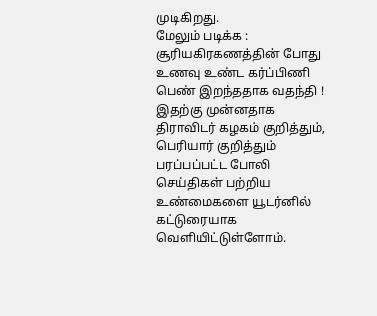முடிகிறது.
மேலும் படிக்க : சூரியகிரகணத்தின் போது உணவு உண்ட கர்ப்பிணி பெண் இறந்ததாக வதந்தி !
இதற்கு முன்னதாக திராவிடர் கழகம் குறித்தும், பெரியார் குறித்தும் பரப்பப்பட்ட போலி செய்திகள் பற்றிய உண்மைகளை யூடர்னில் கட்டுரையாக வெளியிட்டுள்ளோம்.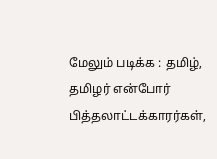மேலும் படிக்க : தமிழ், தமிழர் என்போர் பித்தலாட்டக்காரர்கள்,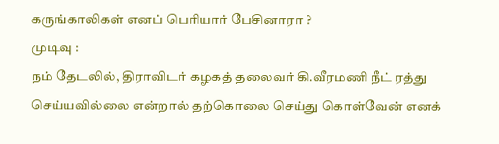கருங்காலிகள் எனப் பெரியார் பேசினாரா ?
முடிவு :
நம் தேடலில், திராவிடர் கழகத் தலைவர் கி.வீரமணி நீட் ரத்து செய்யவில்லை என்றால் தற்கொலை செய்து கொள்வேன் எனக்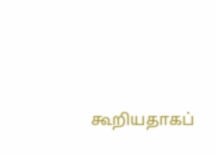கூறியதாகப்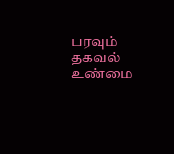பரவும் தகவல் உண்மை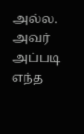அல்ல. அவர் அப்படி எந்த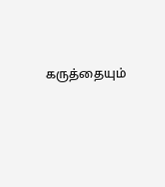கருத்தையும்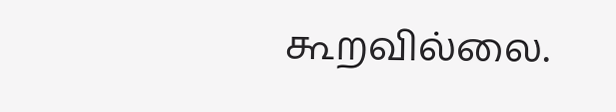கூறவில்லை.